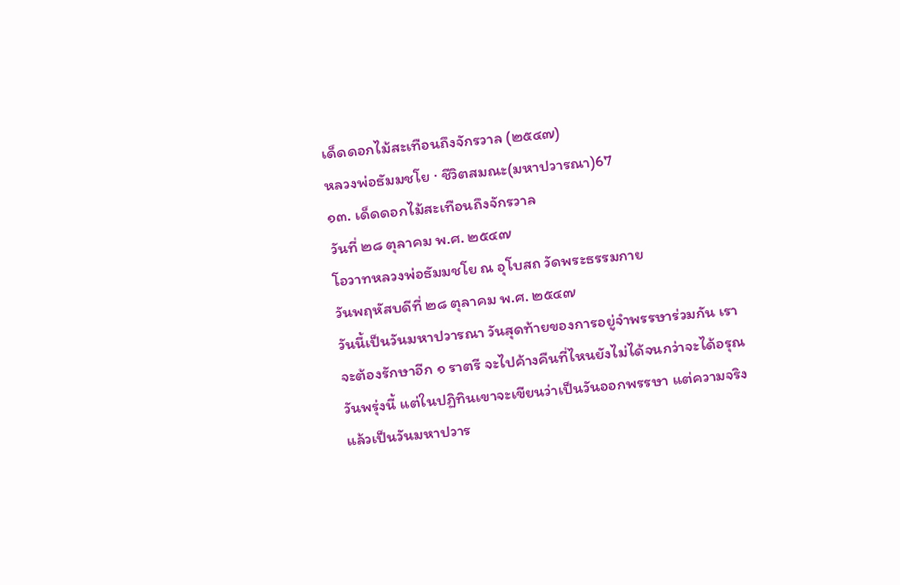เด็ดดอกไม้สะเทือนถึงจักรวาล (๒๕๔๗)
หลวงพ่อธัมมชโย · ชีวิตสมณะ(มหาปวารณา)67
๑๓. เด็ดดอกไม้สะเทือนถึงจักรวาล
วันที่ ๒๘ ตุลาคม พ.ศ. ๒๕๔๗
โอวาทหลวงพ่อธัมมชโย ณ อุโบสถ วัดพระธรรมกาย
วันพฤหัสบดีที่ ๒๘ ตุลาคม พ.ศ. ๒๕๔๗
วันนี้เป็นวันมหาปวารณา วันสุดท้ายของการอยู่จำพรรษาร่วมกัน เราจะต้องรักษาอีก ๑ ราตรี จะไปค้างคืนที่ไหนยังไม่ได้จนกว่าจะได้อรุณวันพรุ่งนี้ แต่ในปฏิทินเขาจะเขียนว่าเป็นวันออกพรรษา แต่ความจริงแล้วเป็นวันมหาปวาร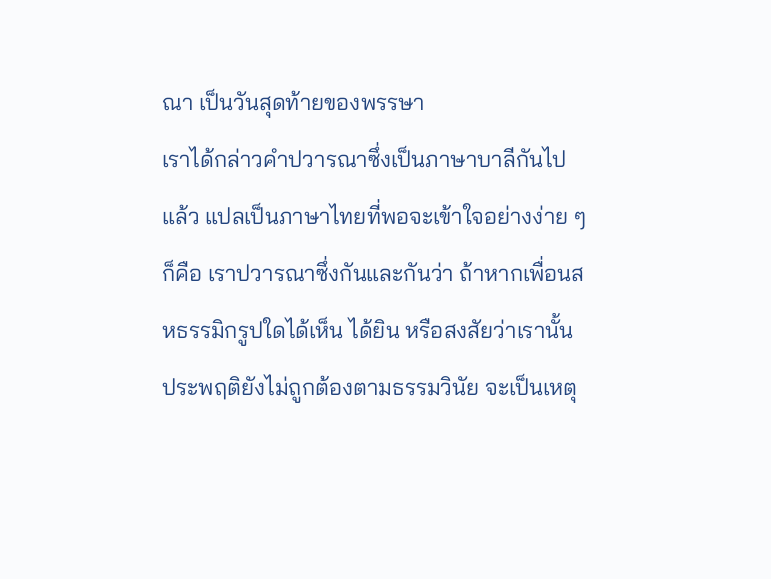ณา เป็นวันสุดท้ายของพรรษา
เราได้กล่าวคำปวารณาซึ่งเป็นภาษาบาลีกันไปแล้ว แปลเป็นภาษาไทยที่พอจะเข้าใจอย่างง่าย ๆ ก็คือ เราปวารณาซึ่งกันและกันว่า ถ้าหากเพื่อนสหธรรมิกรูปใดได้เห็น ได้ยิน หรือสงสัยว่าเรานั้นประพฤติยังไม่ถูกต้องตามธรรมวินัย จะเป็นเหตุ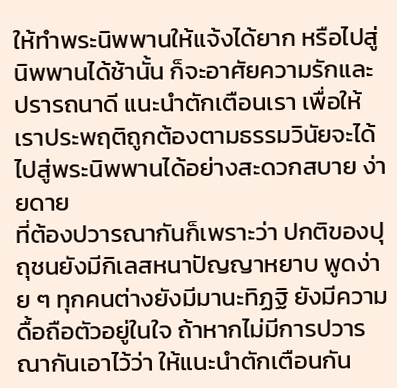ให้ทำพระนิพพานให้แจ้งได้ยาก หรือไปสู่นิพพานได้ช้านั้น ก็จะอาศัยความรักและปรารถนาดี แนะนำตักเตือนเรา เพื่อให้เราประพฤติถูกต้องตามธรรมวินัยจะได้ไปสู่พระนิพพานได้อย่างสะดวกสบาย ง่ายดาย
ที่ต้องปวารณากันก็เพราะว่า ปกติของปุถุชนยังมีกิเลสหนาปัญญาหยาบ พูดง่าย ๆ ทุกคนต่างยังมีมานะทิฏฐิ ยังมีความดื้อถือตัวอยู่ในใจ ถ้าหากไม่มีการปวารณากันเอาไว้ว่า ให้แนะนำตักเตือนกัน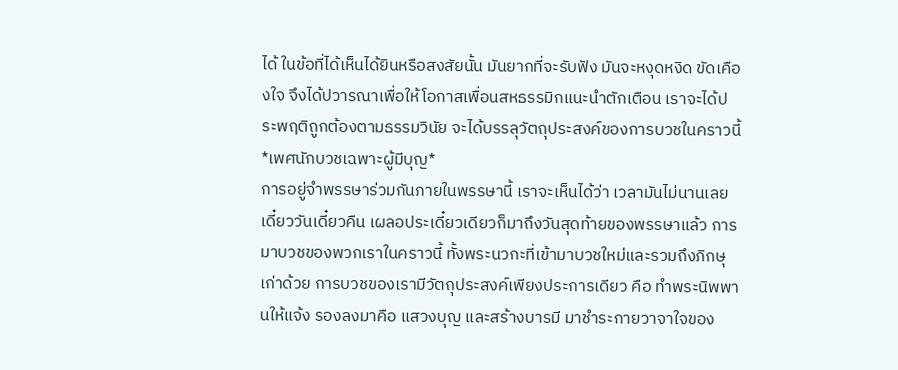ได้ ในข้อที่ได้เห็นได้ยินหรือสงสัยนั้น มันยากที่จะรับฟัง มันจะหงุดหงิด ขัดเคืองใจ จึงได้ปวารณาเพื่อให้โอกาสเพื่อนสหธรรมิกแนะนำตักเตือน เราจะได้ประพฤติถูกต้องตามธรรมวินัย จะได้บรรลุวัตถุประสงค์ของการบวชในคราวนี้
*เพศนักบวชเฉพาะผู้มีบุญ*
การอยู่จำพรรษาร่วมกันภายในพรรษานี้ เราจะเห็นได้ว่า เวลามันไม่นานเลย เดี๋ยววันเดี๋ยวคืน เผลอประเดี๋ยวเดียวก็มาถึงวันสุดท้ายของพรรษาแล้ว การมาบวชของพวกเราในคราวนี้ ทั้งพระนวกะที่เข้ามาบวชใหม่และรวมถึงภิกษุเก่าด้วย การบวชของเรามีวัตถุประสงค์เพียงประการเดียว คือ ทำพระนิพพานให้แจ้ง รองลงมาคือ แสวงบุญ และสร้างบารมี มาชำระกายวาจาใจของ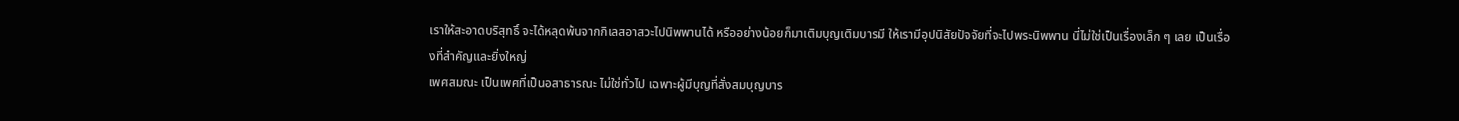เราให้สะอาดบริสุทธิ์ จะได้หลุดพ้นจากกิเลสอาสวะไปนิพพานได้ หรืออย่างน้อยก็มาเติมบุญเติมบารมี ให้เรามีอุปนิสัยปัจจัยที่จะไปพระนิพพาน นี่ไม่ใช่เป็นเรื่องเล็ก ๆ เลย เป็นเรื่องที่สำคัญและยิ่งใหญ่
เพศสมณะ เป็นเพศที่เป็นอสาธารณะ ไม่ใช่ทั่วไป เฉพาะผู้มีบุญที่สั่งสมบุญบาร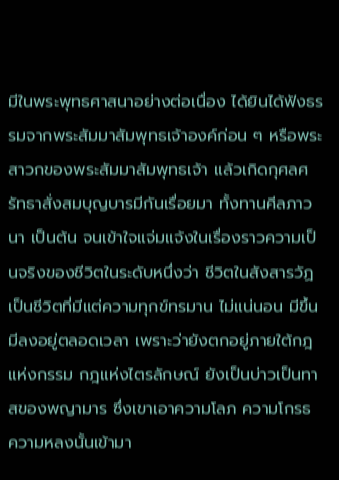มีในพระพุทธศาสนาอย่างต่อเนื่อง ได้ยินได้ฟังธรรมจากพระสัมมาสัมพุทธเจ้าองค์ก่อน ๆ หรือพระสาวกของพระสัมมาสัมพุทธเจ้า แล้วเกิดกุศลศรัทธาสั่งสมบุญบารมีกันเรื่อยมา ทั้งทานศีลภาวนา เป็นต้น จนเข้าใจแจ่มแจ้งในเรื่องราวความเป็นจริงของชีวิตในระดับหนึ่งว่า ชีวิตในสังสารวัฏเป็นชีวิตที่มีแต่ความทุกข์ทรมาน ไม่แน่นอน มีขึ้นมีลงอยู่ตลอดเวลา เพราะว่ายังตกอยู่ภายใต้กฎแห่งกรรม กฎแห่งไตรลักษณ์ ยังเป็นบ่าวเป็นทาสของพญามาร ซึ่งเขาเอาความโลภ ความโกรธ ความหลงนั้นเข้ามา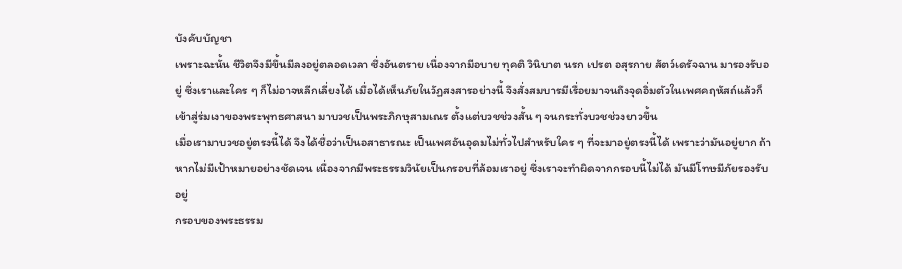บังคับบัญชา
เพราะฉะนั้น ชีวิตจึงมีขึ้นมีลงอยู่ตลอดเวลา ซึ่งอันตราย เนื่องจากมีอบาย ทุคติ วินิบาต นรก เปรต อสุรกาย สัตว์เดรัจฉาน มารองรับอยู่ ซึ่งเราและใคร ๆ ก็ไม่อาจหลีกเลี่ยงได้ เมื่อได้เห็นภัยในวัฏสงสารอย่างนี้ จึงสั่งสมบารมีเรื่อยมาจนถึงจุดอิ่มตัวในเพศคฤหัสถ์แล้วก็เข้าสู่ร่มเงาของพระพุทธศาสนา มาบวชเป็นพระภิกษุสามเณร ตั้งแต่บวชช่วงสั้น ๆ จนกระทั่งบวชช่วงยาวขึ้น
เมื่อเรามาบวชอยู่ตรงนี้ได้ จึงได้ชื่อว่าเป็นอสาธารณะ เป็นเพศอันอุดมไม่ทั่วไปสำหรับใคร ๆ ที่จะมาอยู่ตรงนี้ได้ เพราะว่ามันอยู่ยาก ถ้าหากไม่มีเป้าหมายอย่างชัดเจน เนื่องจากมีพระธรรมวินัยเป็นกรอบที่ล้อมเราอยู่ ซึ่งเราจะทำผิดจากกรอบนี้ไม่ได้ มันมีโทษมีภัยรองรับอยู่
กรอบของพระธรรม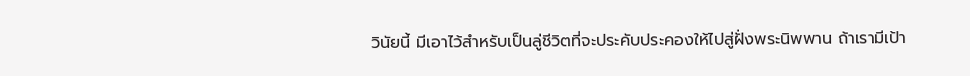วินัยนี้ มีเอาไว้สำหรับเป็นลู่ชีวิตที่จะประคับประคองให้ไปสู่ฝั่งพระนิพพาน ถ้าเรามีเป้า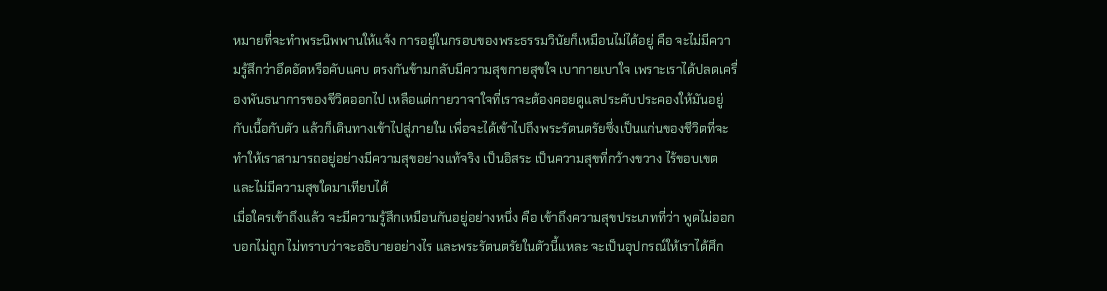หมายที่จะทำพระนิพพานให้แจ้ง การอยู่ในกรอบของพระธรรมวินัยก็เหมือนไม่ได้อยู่ คือ จะไม่มีความรู้สึกว่าอึดอัดหรือคับแคบ ตรงกันข้ามกลับมีความสุขกายสุขใจ เบากายเบาใจ เพราะเราได้ปลดเครื่องพันธนาการของชีวิตออกไป เหลือแต่กายวาจาใจที่เราจะต้องคอยดูแลประคับประคองให้มันอยู่กับเนื้อกับตัว แล้วก็เดินทางเข้าไปสู่ภายใน เพื่อจะได้เข้าไปถึงพระรัตนตรัยซึ่งเป็นแก่นของชีวิตที่จะทำให้เราสามารถอยู่อย่างมีความสุขอย่างแท้จริง เป็นอิสระ เป็นความสุขที่กว้างขวาง ไร้ขอบเขต และไม่มีความสุขใดมาเทียบได้
เมื่อใครเข้าถึงแล้ว จะมีความรู้สึกเหมือนกันอยู่อย่างหนึ่ง คือ เข้าถึงความสุขประเภทที่ว่า พูดไม่ออกบอกไม่ถูก ไม่ทราบว่าจะอธิบายอย่างไร และพระรัตนตรัยในตัวนี้แหละ จะเป็นอุปกรณ์ให้เราได้ศึก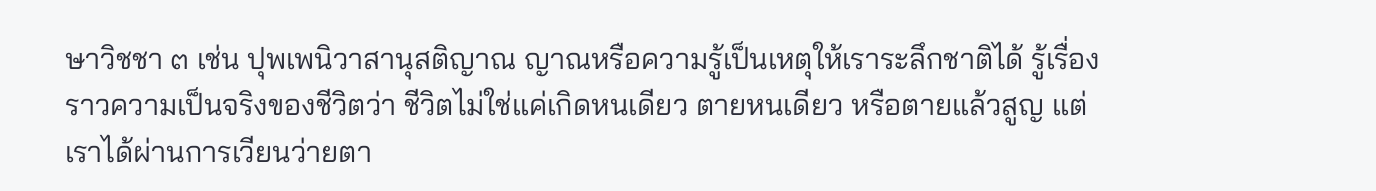ษาวิชชา ๓ เช่น ปุพเพนิวาสานุสติญาณ ญาณหรือความรู้เป็นเหตุให้เราระลึกชาติได้ รู้เรื่องราวความเป็นจริงของชีวิตว่า ชีวิตไม่ใช่แค่เกิดหนเดียว ตายหนเดียว หรือตายแล้วสูญ แต่เราได้ผ่านการเวียนว่ายตา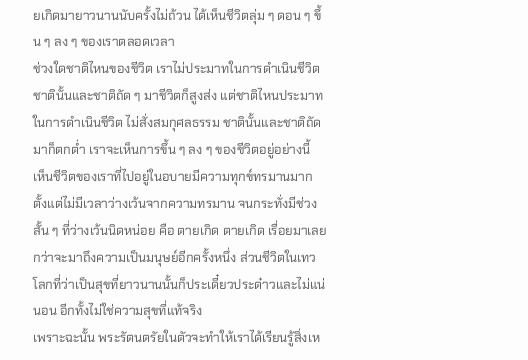ยเกิดมายาวนานนับครั้งไม่ถ้วน ได้เห็นชีวิตลุ่ม ๆ ดอน ๆ ขึ้น ๆ ลง ๆ ของเราตลอดเวลา
ช่วงใดชาติไหนของชีวิต เราไม่ประมาทในการดำเนินชีวิต ชาตินั้นและชาติถัด ๆ มาชีวิตก็สูงส่ง แต่ชาติไหนประมาทในการดำเนินชีวิต ไม่สั่งสมกุศลธรรม ชาตินั้นและชาติถัดมาก็ตกต่ำ เราจะเห็นการขึ้น ๆ ลง ๆ ของชีวิตอยู่อย่างนี้
เห็นชีวิตของเราที่ไปอยู่ในอบายมีความทุกข์ทรมานมาก ตั้งแต่ไม่มีเวลาว่างเว้นจากความทรมาน จนกระทั่งมีช่วงสั้น ๆ ที่ว่างเว้นนิดหน่อย คือ ตายเกิด ตายเกิด เรื่อยมาเลย กว่าจะมาถึงความเป็นมนุษย์อีกครั้งหนึ่ง ส่วนชีวิตในเทวโลกที่ว่าเป็นสุขที่ยาวนานนั้นก็ประเดี๋ยวประด๋าวและไม่แน่นอน อีกทั้งไม่ใช่ความสุขที่แท้จริง
เพราะฉะนั้น พระรัตนตรัยในตัวจะทำให้เราได้เรียนรู้สิ่งเห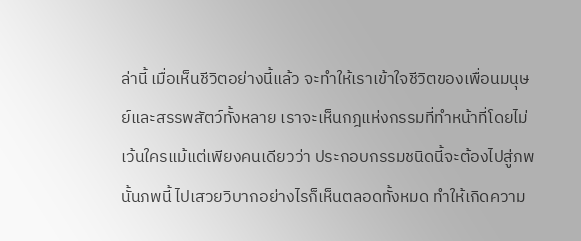ล่านี้ เมื่อเห็นชีวิตอย่างนี้แล้ว จะทำให้เราเข้าใจชีวิตของเพื่อนมนุษย์และสรรพสัตว์ทั้งหลาย เราจะเห็นกฎแห่งกรรมที่ทำหน้าที่โดยไม่เว้นใครแม้แต่เพียงคนเดียวว่า ประกอบกรรมชนิดนี้จะต้องไปสู่ภพนั้นภพนี้ ไปเสวยวิบากอย่างไรก็เห็นตลอดทั้งหมด ทำให้เกิดความ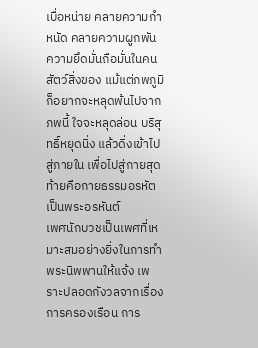เบื่อหน่าย คลายความกำหนัด คลายความผูกพัน ความยึดมั่นถือมั่นในคนสัตว์สิ่งของ แม้แต่ภพภูมิก็อยากจะหลุดพ้นไปจากภพนี้ ใจจะหลุดล่อน บริสุทธิ์หยุดนิ่ง แล้วดิ่งเข้าไปสู่ภายใน เพื่อไปสู่กายสุดท้ายคือกายธรรมอรหัตเป็นพระอรหันต์
เพศนักบวชเป็นเพศที่เหมาะสมอย่างยิ่งในการทำพระนิพพานให้แจ้ง เพราะปลอดกังวลจากเรื่องการครองเรือน การ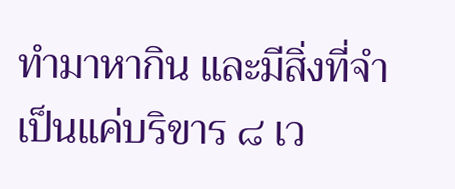ทำมาหากิน และมีสิ่งที่จำเป็นแค่บริขาร ๘ เว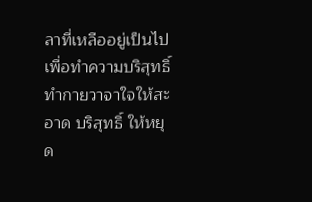ลาที่เหลืออยู่เป็นไปเพื่อทำความบริสุทธิ์ทำกายวาจาใจให้สะอาด บริสุทธิ์ ให้หยุด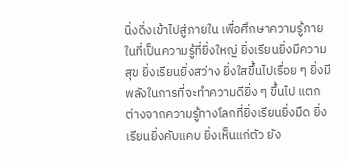นิ่งดิ่งเข้าไปสู่ภายใน เพื่อศึกษาความรู้ภายในที่เป็นความรู้ที่ยิ่งใหญ่ ยิ่งเรียนยิ่งมีความสุข ยิ่งเรียนยิ่งสว่าง ยิ่งใสขึ้นไปเรื่อย ๆ ยิ่งมีพลังในการที่จะทำความดียิ่ง ๆ ขึ้นไป แตกต่างจากความรู้ทางโลกที่ยิ่งเรียนยิ่งมืด ยิ่งเรียนยิ่งคับแคบ ยิ่งเห็นแก่ตัว ยัง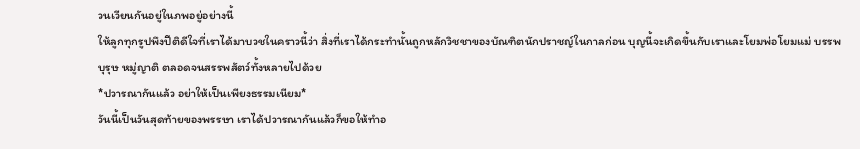วนเวียนกันอยู่ในภพอยู่อย่างนี้
ให้ลูกทุกรูปพึงปีติดีใจที่เราได้มาบวชในคราวนี้ว่า สิ่งที่เราได้กระทำนั้นถูกหลักวิชชาของบัณฑิตนักปราชญ์ในกาลก่อน บุญนี้จะเกิดขึ้นกับเราและโยมพ่อโยมแม่ บรรพบุรุษ หมู่ญาติ ตลอดจนสรรพสัตว์ทั้งหลายไปด้วย
*ปวารณากันแล้ว อย่าให้เป็นเพียงธรรมเนียม*
วันนี้เป็นวันสุดท้ายของพรรษา เราได้ปวารณากันแล้วก็ขอให้ทำอ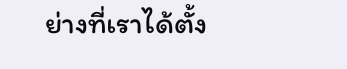ย่างที่เราได้ตั้ง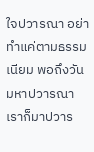ใจปวารณา อย่าทำแค่ตามธรรมเนียม พอถึงวันมหาปวารณาเราก็มาปวาร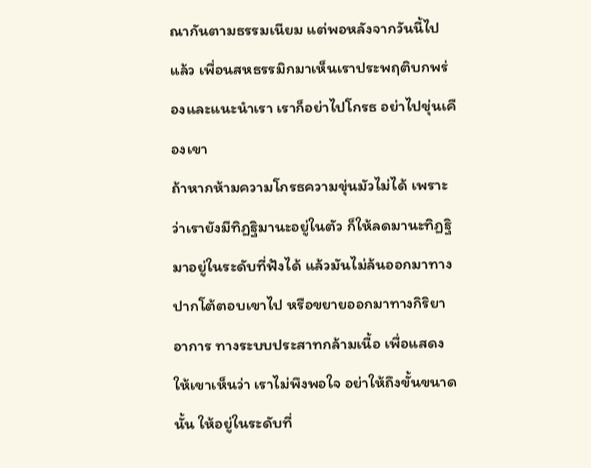ณากันตามธรรมเนียม แต่พอหลังจากวันนี้ไปแล้ว เพื่อนสหธรรมิกมาเห็นเราประพฤติบกพร่องและแนะนำเรา เราก็อย่าไปโกรธ อย่าไปขุ่นเคืองเขา
ถ้าหากห้ามความโกรธความขุ่นมัวไม่ได้ เพราะว่าเรายังมีทิฏฐิมานะอยู่ในตัว ก็ให้ลดมานะทิฏฐิมาอยู่ในระดับที่ฟังได้ แล้วมันไม่ล้นออกมาทางปากโต้ตอบเขาไป หรือขยายออกมาทางกิริยาอาการ ทางระบบประสาทกล้ามเนื้อ เพื่อแสดงให้เขาเห็นว่า เราไม่พึงพอใจ อย่าให้ถึงขั้นขนาดนั้น ให้อยู่ในระดับที่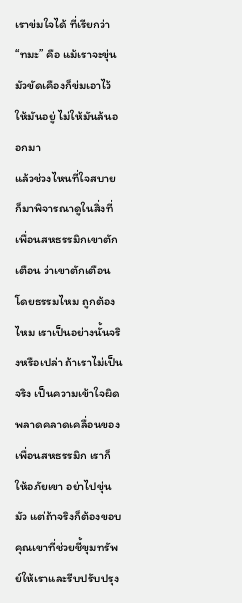เราข่มใจได้ ที่เรียกว่า “ทมะ” คือ แม้เราจะขุ่นมัวขัดเคืองก็ข่มเอาไว้ให้มันอยู่ ไม่ให้มันล้นออกมา
แล้วช่วงไหนที่ใจสบาย ก็มาพิจารณาดูในสิ่งที่เพื่อนสหธรรมิกเขาตักเตือน ว่าเขาตักเตือนโดยธรรมไหม ถูกต้องไหม เราเป็นอย่างนั้นจริงหรือเปล่า ถ้าเราไม่เป็นจริง เป็นความเข้าใจผิดพลาดคลาดเคลื่อนของเพื่อนสหธรรมิก เราก็ให้อภัยเขา อย่าไปขุ่นมัว แต่ถ้าจริงก็ต้องขอบคุณเขาที่ช่วยชี้ขุมทรัพย์ให้เราและรีบปรับปรุง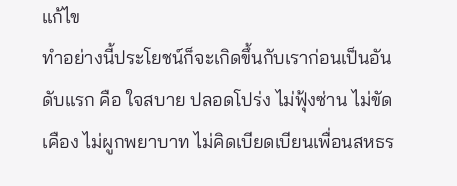แก้ไข
ทำอย่างนี้ประโยชน์ก็จะเกิดขึ้นกับเราก่อนเป็นอันดับแรก คือ ใจสบาย ปลอดโปร่ง ไม่ฟุ้งซ่าน ไม่ขัดเคือง ไม่ผูกพยาบาท ไม่คิดเบียดเบียนเพื่อนสหธร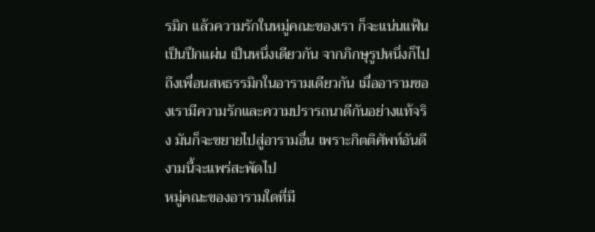รมิก แล้วความรักในหมู่คณะของเรา ก็จะแน่นแฟ้นเป็นปึกแผ่น เป็นหนึ่งเดียวกัน จากภิกษุรูปหนึ่งก็ไปถึงเพื่อนสหธรรมิกในอารามเดียวกัน เมื่ออารามของเรามีความรักและความปรารถนาดีกันอย่างแท้จริง มันก็จะขยายไปสู่อารามอื่น เพราะกิตติศัพท์อันดีงามนี้จะแพร่สะพัดไป
หมู่คณะของอารามใดที่มี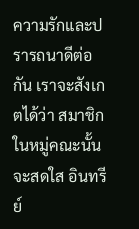ความรักและปรารถนาดีต่อกัน เราจะสังเกตได้ว่า สมาชิกในหมู่คณะนั้นจะสดใส อินทรีย์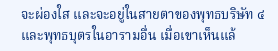จะผ่องใส และจะอยู่ในสายตาของพุทธบริษัท ๔ และพุทธบุตรในอารามอื่น เมื่อเขาเห็นแล้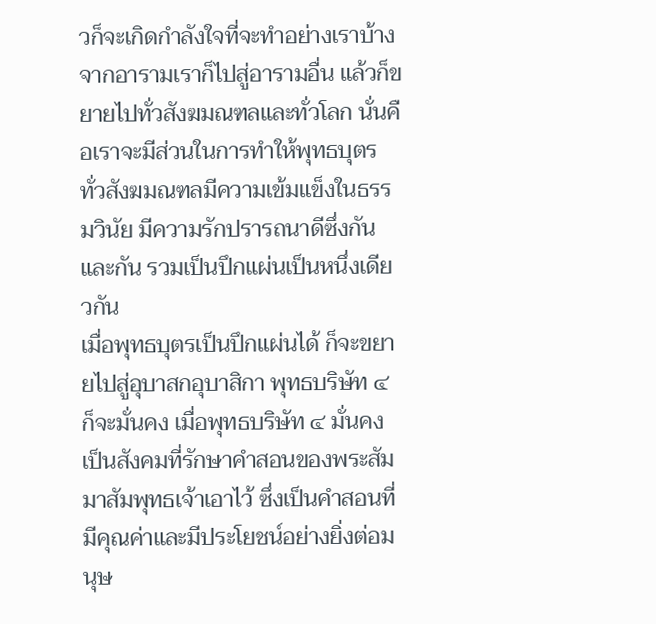วก็จะเกิดกำลังใจที่จะทำอย่างเราบ้าง จากอารามเราก็ไปสู่อารามอื่น แล้วก็ขยายไปทั่วสังฆมณฑลและทั่วโลก นั่นคือเราจะมีส่วนในการทำให้พุทธบุตรทั่วสังฆมณฑลมีความเข้มแข็งในธรรมวินัย มีความรักปรารถนาดีซึ่งกันและกัน รวมเป็นปึกแผ่นเป็นหนึ่งเดียวกัน
เมื่อพุทธบุตรเป็นปึกแผ่นได้ ก็จะขยายไปสู่อุบาสกอุบาสิกา พุทธบริษัท ๔ ก็จะมั่นคง เมื่อพุทธบริษัท ๔ มั่นคง เป็นสังคมที่รักษาคำสอนของพระสัมมาสัมพุทธเจ้าเอาไว้ ซึ่งเป็นคำสอนที่มีคุณค่าและมีประโยชน์อย่างยิ่งต่อมนุษ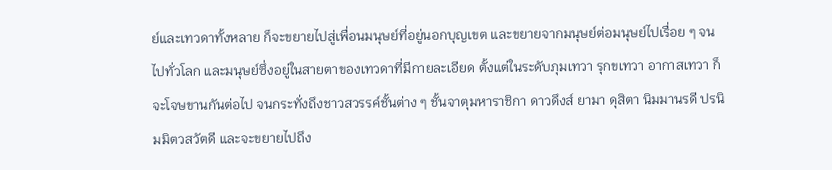ย์และเทวดาทั้งหลาย ก็จะขยายไปสู่เพื่อนมนุษย์ที่อยู่นอกบุญเขต และขยายจากมนุษย์ต่อมนุษย์ไปเรื่อย ๆ จนไปทั่วโลก และมนุษย์ซึ่งอยู่ในสายตาของเทวดาที่มีกายละเอียด ตั้งแต่ในระดับภุมเทวา รุกขเทวา อากาสเทวา ก็จะโจษขานกันต่อไป จนกระทั่งถึงชาวสวรรค์ชั้นต่าง ๆ ชั้นจาตุมหาราชิกา ดาวดึงส์ ยามา ดุสิตา นิมมานรดี ปรนิมมิตวสวัตดี และจะขยายไปถึง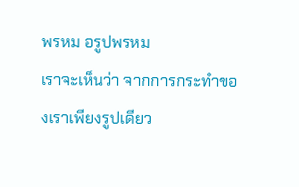พรหม อรูปพรหม
เราจะเห็นว่า จากการกระทำของเราเพียงรูปเดียว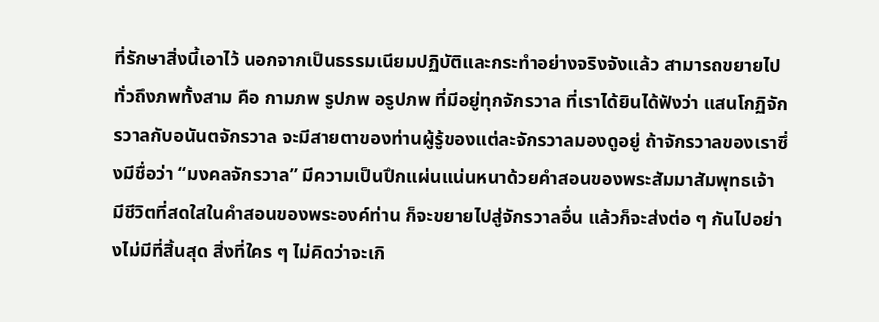ที่รักษาสิ่งนี้เอาไว้ นอกจากเป็นธรรมเนียมปฏิบัติและกระทำอย่างจริงจังแล้ว สามารถขยายไปทั่วถึงภพทั้งสาม คือ กามภพ รูปภพ อรูปภพ ที่มีอยู่ทุกจักรวาล ที่เราได้ยินได้ฟังว่า แสนโกฏิจักรวาลกับอนันตจักรวาล จะมีสายตาของท่านผู้รู้ของแต่ละจักรวาลมองดูอยู่ ถ้าจักรวาลของเราซึ่งมีชื่อว่า “มงคลจักรวาล” มีความเป็นปึกแผ่นแน่นหนาด้วยคำสอนของพระสัมมาสัมพุทธเจ้า มีชีวิตที่สดใสในคำสอนของพระองค์ท่าน ก็จะขยายไปสู่จักรวาลอื่น แล้วก็จะส่งต่อ ๆ กันไปอย่างไม่มีที่สิ้นสุด สิ่งที่ใคร ๆ ไม่คิดว่าจะเกิ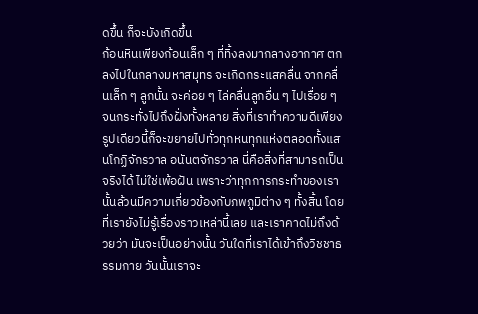ดขึ้น ก็จะบังเกิดขึ้น
ก้อนหินเพียงก้อนเล็ก ๆ ที่ทิ้งลงมากลางอากาศ ตกลงไปในกลางมหาสมุทร จะเกิดกระแสคลื่น จากคลื่นเล็ก ๆ ลูกนั้น จะค่อย ๆ ไล่คลื่นลูกอื่น ๆ ไปเรื่อย ๆ จนกระทั่งไปถึงฝั่งทั้งหลาย สิ่งที่เราทำความดีเพียงรูปเดียวนี้ก็จะขยายไปทั่วทุกหนทุกแห่งตลอดทั้งแสนโกฏิจักรวาล อนันตจักรวาล นี่คือสิ่งที่สามารถเป็นจริงได้ ไม่ใช่เพ้อฝัน เพราะว่าทุกการกระทำของเรานั้นล้วนมีความเกี่ยวข้องกับภพภูมิต่าง ๆ ทั้งสิ้น โดยที่เรายังไม่รู้เรื่องราวเหล่านี้เลย และเราคาดไม่ถึงด้วยว่า มันจะเป็นอย่างนั้น วันใดที่เราได้เข้าถึงวิชชาธรรมกาย วันนั้นเราจะ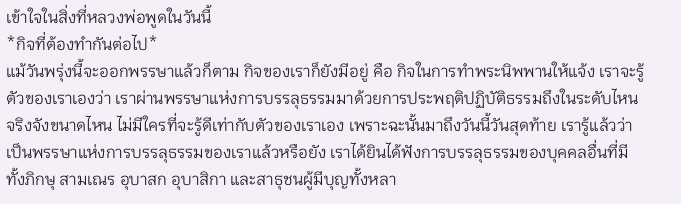เข้าใจในสิ่งที่หลวงพ่อพูดในวันนี้
*กิจที่ต้องทำกันต่อไป*
แม้วันพรุ่งนี้จะออกพรรษาแล้วก็ตาม กิจของเราก็ยังมีอยู่ คือ กิจในการทำพระนิพพานให้แจ้ง เราจะรู้ตัวของเราเองว่า เราผ่านพรรษาแห่งการบรรลุธรรมมาด้วยการประพฤติปฏิบัติธรรมถึงในระดับไหน จริงจังขนาดไหน ไม่มีใครที่จะรู้ดีเท่ากับตัวของเราเอง เพราะฉะนั้นมาถึงวันนี้วันสุดท้าย เรารู้แล้วว่าเป็นพรรษาแห่งการบรรลุธรรมของเราแล้วหรือยัง เราได้ยินได้ฟังการบรรลุธรรมของบุคคลอื่นที่มีทั้งภิกษุ สามเณร อุบาสก อุบาสิกา และสาธุชนผู้มีบุญทั้งหลา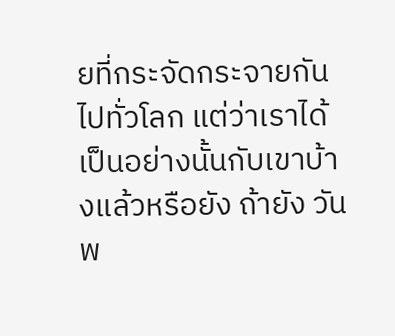ยที่กระจัดกระจายกันไปทั่วโลก แต่ว่าเราได้เป็นอย่างนั้นกับเขาบ้างแล้วหรือยัง ถ้ายัง วันพ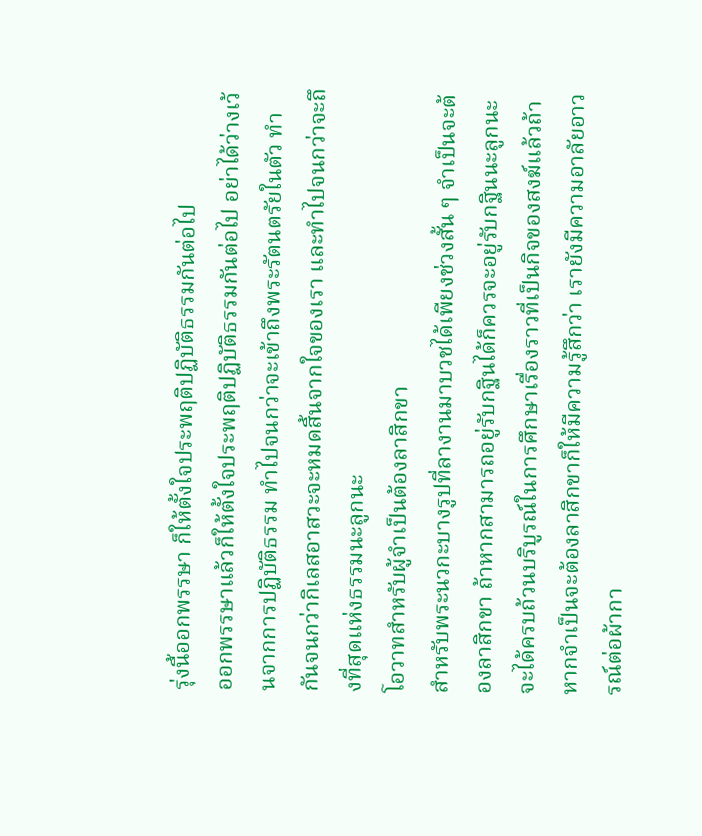รุ่งนี้ออกพรรษา ก็ให้ตั้งใจประพฤติปฏิบัติธรรมกันต่อไป
ออกพรรษาแล้วก็ให้ตั้งใจประพฤติปฏิบัติธรรมกันต่อไป อย่าได้ว่างเว้นจากการปฏิบัติธรรม ทำไปจนกว่าจะเข้าถึงพระรัตนตรัยในตัว ทำกันจนกว่ากิเลสอาสวะจะหมดสิ้นจากใจของเรา และทำไปจนกว่าจะถึงที่สุดแห่งธรรมนะลูกนะ
โอวาทสำหรับผู้จำเป็นต้องลาสิกขา
สำหรับพระนวกะบางรูปที่ลางานมาบวชได้เพียงช่วงสั้น ๆ จำเป็นจะต้องลาสิกขา ถ้าหากสามารถอยู่รับกฐินได้ก็ควรจะอยู่รับกฐินนะลูกนะ จะได้ครบถ้วนบริบูรณ์ในการศึกษาเรื่องราวที่เป็นกิจของสงฆ์แล้วถ้าหากจำเป็นจะต้องลาสิกขาก็ให้มีความรู้สึกว่า เรายังมีความอาลัยอาวรณ์ต่อผ้ากา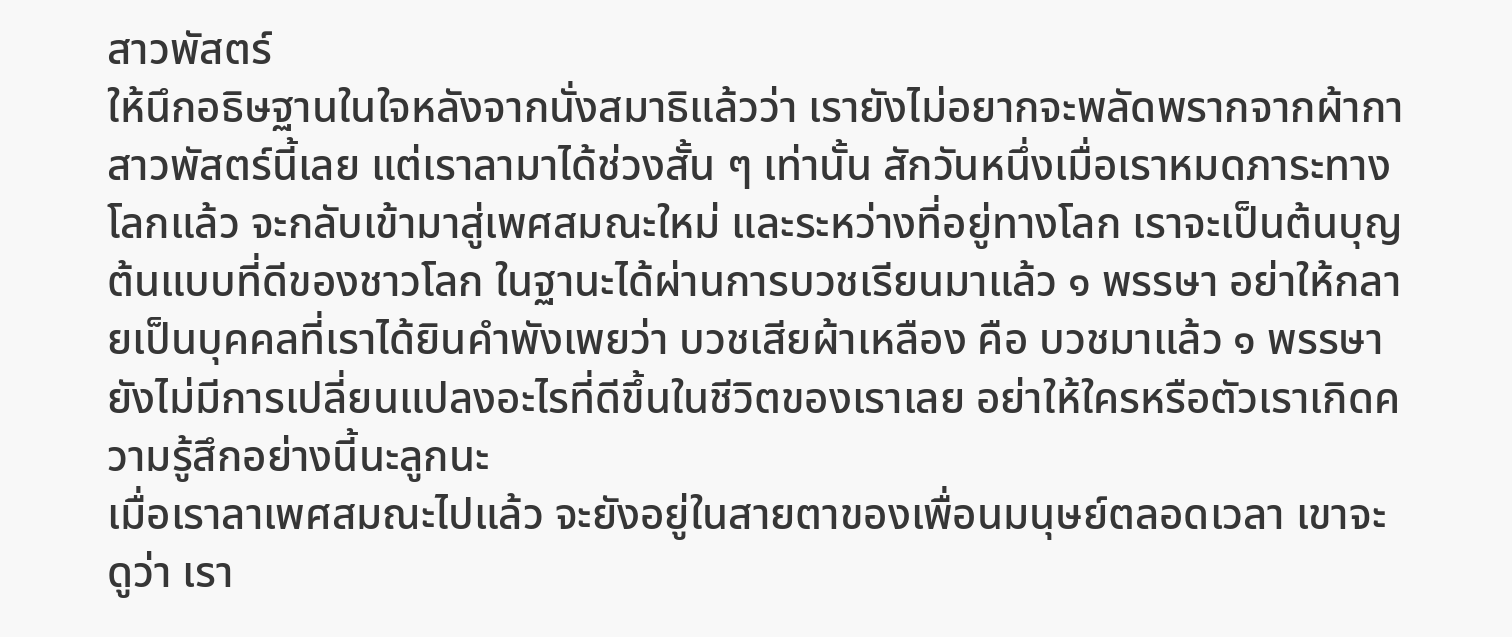สาวพัสตร์
ให้นึกอธิษฐานในใจหลังจากนั่งสมาธิแล้วว่า เรายังไม่อยากจะพลัดพรากจากผ้ากาสาวพัสตร์นี้เลย แต่เราลามาได้ช่วงสั้น ๆ เท่านั้น สักวันหนึ่งเมื่อเราหมดภาระทางโลกแล้ว จะกลับเข้ามาสู่เพศสมณะใหม่ และระหว่างที่อยู่ทางโลก เราจะเป็นต้นบุญต้นแบบที่ดีของชาวโลก ในฐานะได้ผ่านการบวชเรียนมาแล้ว ๑ พรรษา อย่าให้กลายเป็นบุคคลที่เราได้ยินคำพังเพยว่า บวชเสียผ้าเหลือง คือ บวชมาแล้ว ๑ พรรษา ยังไม่มีการเปลี่ยนแปลงอะไรที่ดีขึ้นในชีวิตของเราเลย อย่าให้ใครหรือตัวเราเกิดความรู้สึกอย่างนี้นะลูกนะ
เมื่อเราลาเพศสมณะไปแล้ว จะยังอยู่ในสายตาของเพื่อนมนุษย์ตลอดเวลา เขาจะดูว่า เรา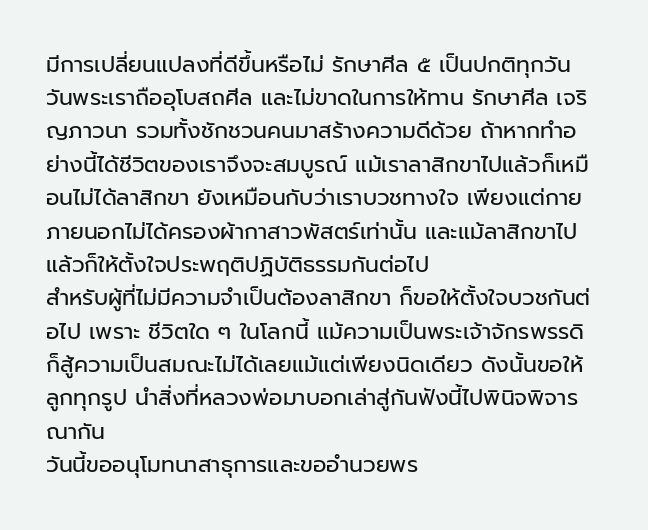มีการเปลี่ยนแปลงที่ดีขึ้นหรือไม่ รักษาศีล ๕ เป็นปกติทุกวัน วันพระเราถืออุโบสถศีล และไม่ขาดในการให้ทาน รักษาศีล เจริญภาวนา รวมทั้งชักชวนคนมาสร้างความดีด้วย ถ้าหากทำอย่างนี้ได้ชีวิตของเราจึงจะสมบูรณ์ แม้เราลาสิกขาไปแล้วก็เหมือนไม่ได้ลาสิกขา ยังเหมือนกับว่าเราบวชทางใจ เพียงแต่กายภายนอกไม่ได้ครองผ้ากาสาวพัสตร์เท่านั้น และแม้ลาสิกขาไปแล้วก็ให้ตั้งใจประพฤติปฏิบัติธรรมกันต่อไป
สำหรับผู้ที่ไม่มีความจำเป็นต้องลาสิกขา ก็ขอให้ตั้งใจบวชกันต่อไป เพราะ ชีวิตใด ๆ ในโลกนี้ แม้ความเป็นพระเจ้าจักรพรรดิก็สู้ความเป็นสมณะไม่ได้เลยแม้แต่เพียงนิดเดียว ดังนั้นขอให้ลูกทุกรูป นำสิ่งที่หลวงพ่อมาบอกเล่าสู่กันฟังนี้ไปพินิจพิจารณากัน
วันนี้ขออนุโมทนาสาธุการและขออำนวยพร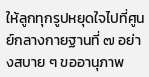ให้ลูกทุกรูปหยุดใจไปที่ศูนย์กลางกายฐานที่ ๗ อย่างสบาย ๆ ขออานุภาพ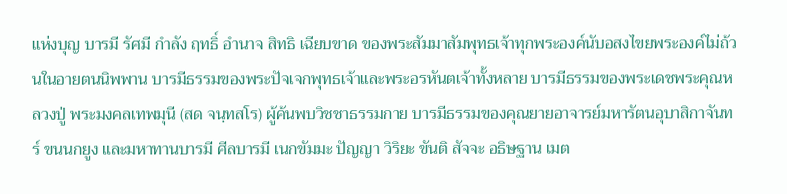แห่งบุญ บารมี รัศมี กำลัง ฤทธิ์ อำนาจ สิทธิ เฉียบขาด ของพระสัมมาสัมพุทธเจ้าทุกพระองค์นับอสงไขยพระองค์ไม่ถ้วนในอายตนนิพพาน บารมีธรรมของพระปัจเจกพุทธเจ้าและพระอรหันตเจ้าทั้งหลาย บารมีธรรมของพระเดชพระคุณหลวงปู่ พระมงคลเทพมุนี (สด จนฺทสโร) ผู้ค้นพบวิชชาธรรมกาย บารมีธรรมของคุณยายอาจารย์มหารัตนอุบาสิกาจันทร์ ขนนกยูง และมหาทานบารมี ศีลบารมี เนกขัมมะ ปัญญา วิริยะ ขันติ สัจจะ อธิษฐาน เมต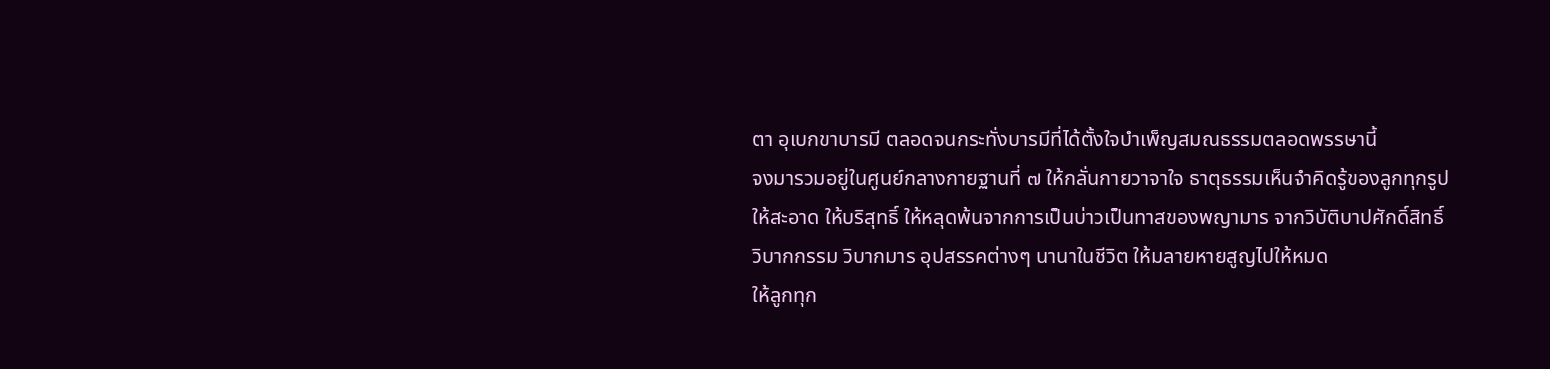ตา อุเบกขาบารมี ตลอดจนกระทั่งบารมีที่ได้ตั้งใจบำเพ็ญสมณธรรมตลอดพรรษานี้
จงมารวมอยู่ในศูนย์กลางกายฐานที่ ๗ ให้กลั่นกายวาจาใจ ธาตุธรรมเห็นจำคิดรู้ของลูกทุกรูปให้สะอาด ให้บริสุทธิ์ ให้หลุดพ้นจากการเป็นบ่าวเป็นทาสของพญามาร จากวิบัติบาปศักดิ์สิทธิ์ วิบากกรรม วิบากมาร อุปสรรคต่างๆ นานาในชีวิต ให้มลายหายสูญไปให้หมด
ให้ลูกทุก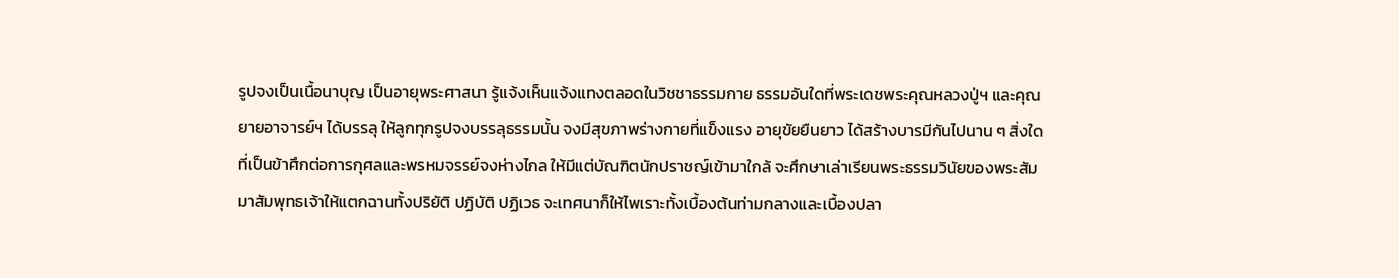รูปจงเป็นเนื้อนาบุญ เป็นอายุพระศาสนา รู้แจ้งเห็นแจ้งแทงตลอดในวิชชาธรรมกาย ธรรมอันใดที่พระเดชพระคุณหลวงปู่ฯ และคุณยายอาจารย์ฯ ได้บรรลุ ให้ลูกทุกรูปจงบรรลุธรรมนั้น จงมีสุขภาพร่างกายที่แข็งแรง อายุขัยยืนยาว ได้สร้างบารมีกันไปนาน ๆ สิ่งใดที่เป็นข้าศึกต่อการกุศลและพรหมจรรย์จงห่างไกล ให้มีแต่บัณฑิตนักปราชญ์เข้ามาใกล้ จะศึกษาเล่าเรียนพระธรรมวินัยของพระสัมมาสัมพุทธเจ้าให้แตกฉานทั้งปริยัติ ปฏิบัติ ปฏิเวธ จะเทศนาก็ให้ไพเราะทั้งเบื้องต้นท่ามกลางและเบื้องปลา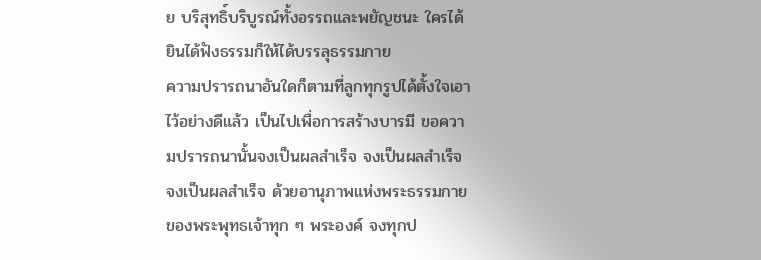ย บริสุทธิ์บริบูรณ์ทั้งอรรถและพยัญชนะ ใครได้ยินได้ฟังธรรมก็ให้ได้บรรลุธรรมกาย
ความปรารถนาอันใดก็ตามที่ลูกทุกรูปได้ตั้งใจเอาไว้อย่างดีแล้ว เป็นไปเพื่อการสร้างบารมี ขอความปรารถนานั้นจงเป็นผลสำเร็จ จงเป็นผลสำเร็จ จงเป็นผลสำเร็จ ด้วยอานุภาพแห่งพระธรรมกายของพระพุทธเจ้าทุก ๆ พระองค์ จงทุกป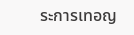ระการเทอญ